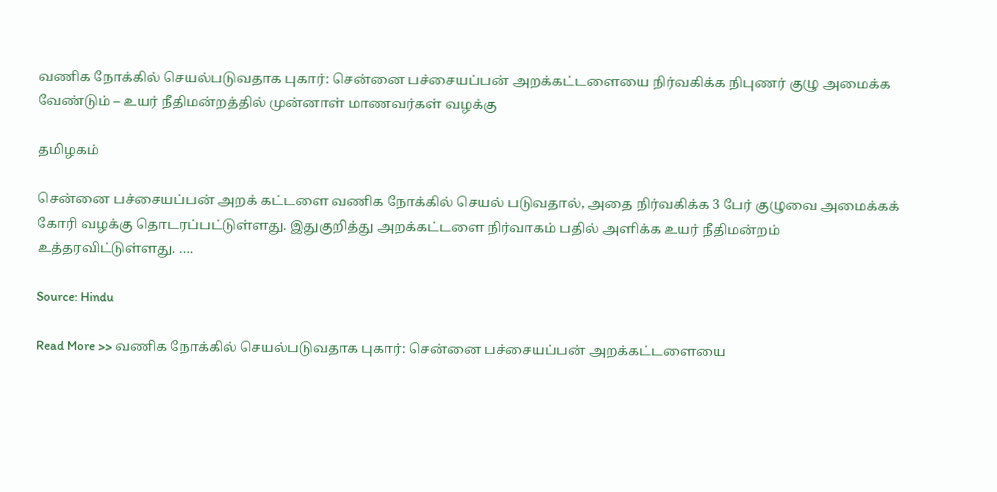வணிக நோக்கில் செயல்படுவதாக புகார்: சென்னை பச்சையப்பன் அறக்கட்டளையை நிர்வகிக்க நிபுணர் குழு அமைக்க வேண்டும் – உயர் நீதிமன்றத்தில் முன்னாள் மாணவர்கள் வழக்கு

தமிழகம்

சென்னை பச்சையப்பன் அறக் கட்டளை வணிக நோக்கில் செயல் படுவதால், அதை நிர்வகிக்க 3 பேர் குழுவை அமைக்கக் கோரி வழக்கு தொடரப்பட்டுள்ளது. இதுகுறித்து அறக்கட்டளை நிர்வாகம் பதில் அளிக்க உயர் நீதிமன்றம் உத்தரவிட்டுள்ளது. ….

Source: Hindu

Read More >> வணிக நோக்கில் செயல்படுவதாக புகார்: சென்னை பச்சையப்பன் அறக்கட்டளையை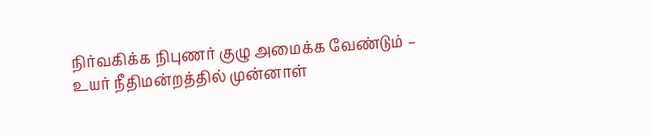நிர்வகிக்க நிபுணர் குழு அமைக்க வேண்டும் – உயர் நீதிமன்றத்தில் முன்னாள்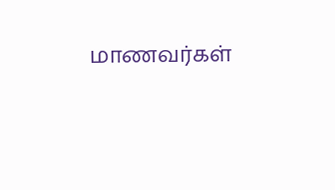மாணவர்கள்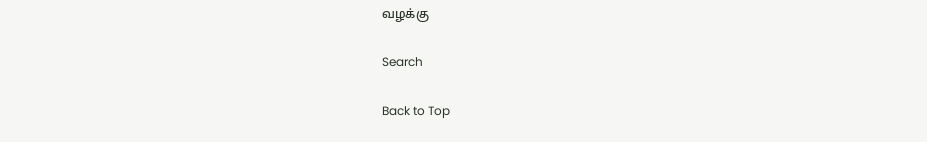வழக்கு

Search

Back to Top